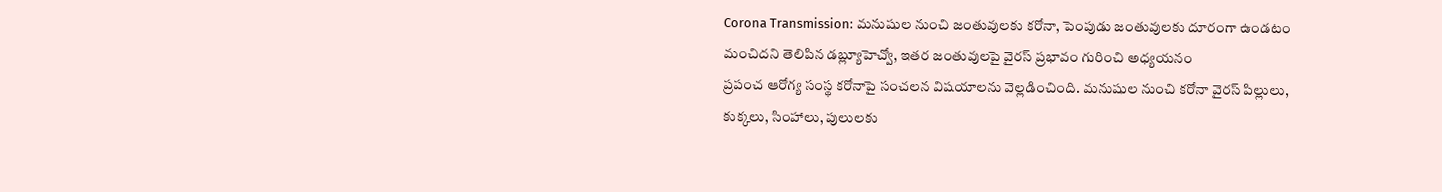Corona Transmission: మనుషుల నుంచి జంతువులకు కరోనా, పెంపుడు జంతువులకు దూరంగా ఉండటం మంచిదని తెలిపిన డబ్ల్యూహెచ్వో, ఇతర జంతువులపై వైరస్ ప్రభావం గురించి అధ్యయనం
ప్రపంచ ఆరోగ్య సంస్థ కరోనాపై సంచలన విషయాలను వెల్లడించింది. మనుషుల నుంచి కరోనా వైరస్ పిల్లులు, కుక్కలు, సింహాలు, పులులకు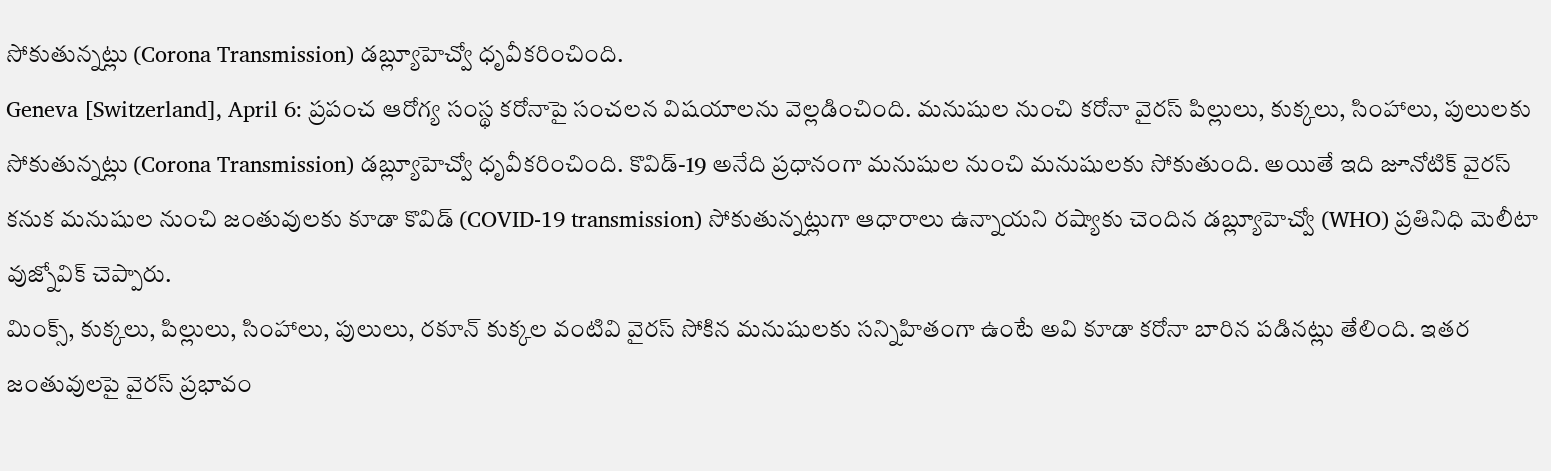సోకుతున్నట్లు (Corona Transmission) డబ్ల్యూహెచ్వో ధృవీకరించింది.
Geneva [Switzerland], April 6: ప్రపంచ ఆరోగ్య సంస్థ కరోనాపై సంచలన విషయాలను వెల్లడించింది. మనుషుల నుంచి కరోనా వైరస్ పిల్లులు, కుక్కలు, సింహాలు, పులులకు సోకుతున్నట్లు (Corona Transmission) డబ్ల్యూహెచ్వో ధృవీకరించింది. కొవిడ్-19 అనేది ప్రధానంగా మనుషుల నుంచి మనుషులకు సోకుతుంది. అయితే ఇది జూనోటిక్ వైరస్ కనుక మనుషుల నుంచి జంతువులకు కూడా కొవిడ్ (COVID-19 transmission) సోకుతున్నట్లుగా ఆధారాలు ఉన్నాయని రష్యాకు చెందిన డబ్ల్యూహెచ్వో (WHO) ప్రతినిధి మెలీటా వుజ్నోవిక్ చెప్పారు.
మింక్స్, కుక్కలు, పిల్లులు, సింహాలు, పులులు, రకూన్ కుక్కల వంటివి వైరస్ సోకిన మనుషులకు సన్నిహితంగా ఉంటే అవి కూడా కరోనా బారిన పడినట్లు తేలింది. ఇతర జంతువులపై వైరస్ ప్రభావం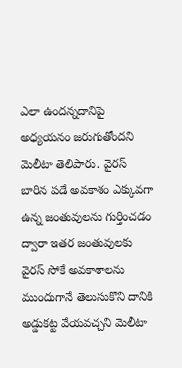ఎలా ఉందన్నదానిపై అధ్యయనం జరుగుతోందని మెలీటా తెలిపారు. వైరస్ బారిన పడే అవకాశం ఎక్కువగా ఉన్న జంతువులను గుర్తించడం ద్వారా ఇతర జంతువులకు వైరస్ సోకే అవకాశాలను ముందుగానే తెలుసుకొని దానికి అడ్డుకట్ట వేయవచ్చని మెలీటా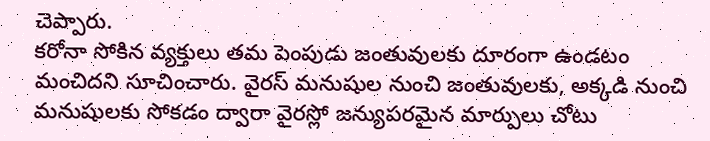చెప్పారు.
కరోనా సోకిన వ్యక్తులు తమ పెంపుడు జంతువులకు దూరంగా ఉండటం మంచిదని సూచించారు. వైరస్ మనుషుల నుంచి జంతువులకు, అక్కడి నుంచి మనుషులకు సోకడం ద్వారా వైరస్లో జన్యుపరమైన మార్పులు చోటు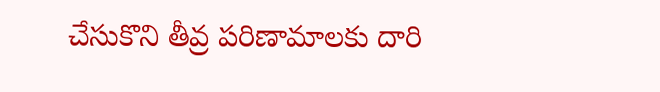చేసుకొని తీవ్ర పరిణామాలకు దారి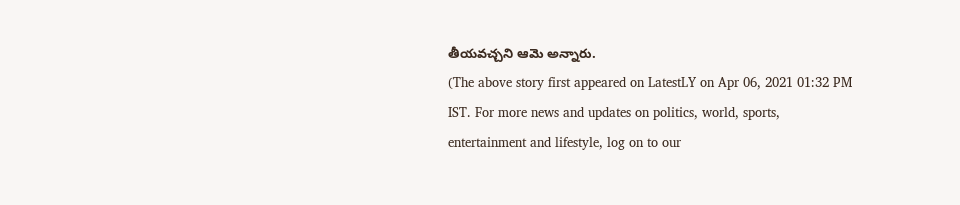తీయవచ్చని ఆమె అన్నారు.
(The above story first appeared on LatestLY on Apr 06, 2021 01:32 PM IST. For more news and updates on politics, world, sports, entertainment and lifestyle, log on to our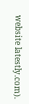website latestly.com).